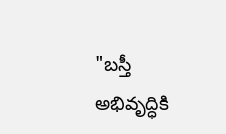"బస్తీ అభివృద్ధికి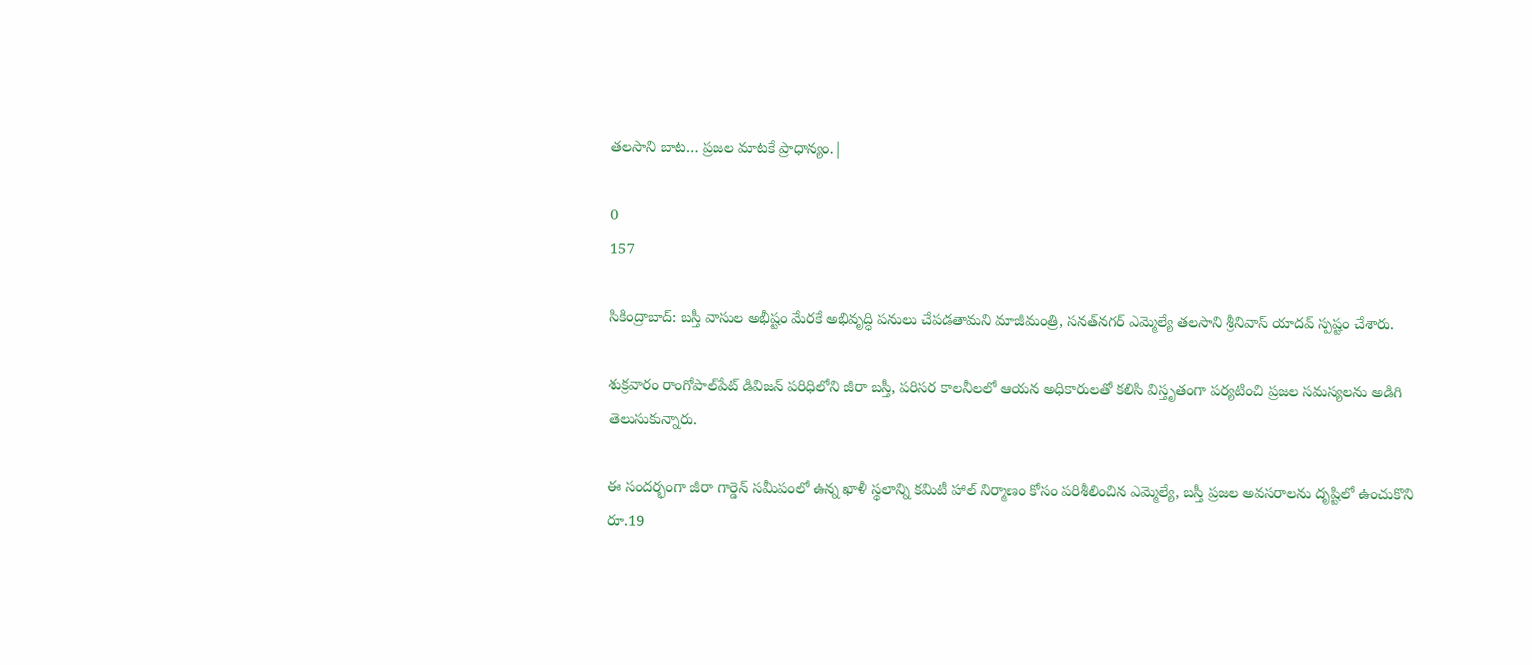తలసాని బాట… ప్రజల మాటకే ప్రాధాన్యం.|

0
157

సికింద్రాబాద్: బస్తీ వాసుల అభీష్టం మేరకే అభివృద్ధి పనులు చేపడతామని మాజీమంత్రి, సనత్‌నగర్ ఎమ్మెల్యే తలసాని శ్రీనివాస్ యాదవ్ స్పష్టం చేశారు.

శుక్రవారం రాంగోపాల్‌పేట్ డివిజన్ పరిధిలోని జీరా బస్తీ, పరిసర కాలనీలలో ఆయన అధికారులతో కలిసి విస్తృతంగా పర్యటించి ప్రజల సమస్యలను అడిగి తెలుసుకున్నారు.

ఈ సందర్భంగా జీరా గార్డెన్ సమీపంలో ఉన్న ఖాళీ స్థలాన్ని కమిటీ హాల్ నిర్మాణం కోసం పరిశీలించిన ఎమ్మెల్యే, బస్తీ ప్రజల అవసరాలను దృష్టిలో ఉంచుకొని రూ.19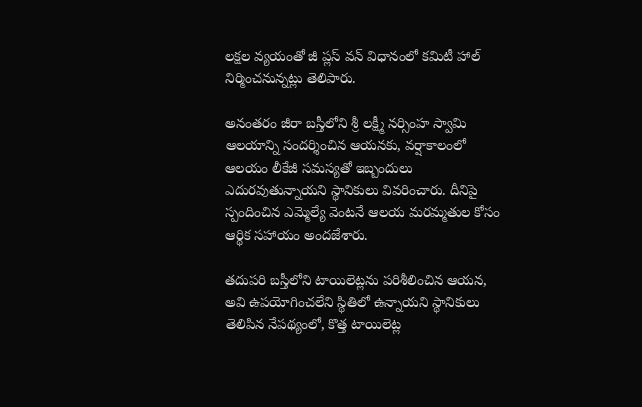లక్షల వ్యయంతో జీ ప్లస్ వన్ విధానంలో కమిటీ హాల్ నిర్మించనున్నట్లు తెలిపారు.

అనంతరం జీరా బస్తీలోని శ్రీ లక్ష్మీ నర్సింహ స్వామి ఆలయాన్ని సందర్శించిన ఆయనకు, వర్షాకాలంలో ఆలయం లీకేజీ సమస్యతో ఇబ్బందులు ఎదురవుతున్నాయని స్థానికులు వివరించారు. దీనిపై స్పందించిన ఎమ్మెల్యే వెంటనే ఆలయ మరమ్మతుల కోసం ఆర్థిక సహాయం అందజేశారు.

తదుపరి బస్తీలోని టాయిలెట్లను పరిశీలించిన ఆయన, అవి ఉపయోగించలేని స్థితిలో ఉన్నాయని స్థానికులు తెలిపిన నేపథ్యంలో, కొత్త టాయిలెట్ల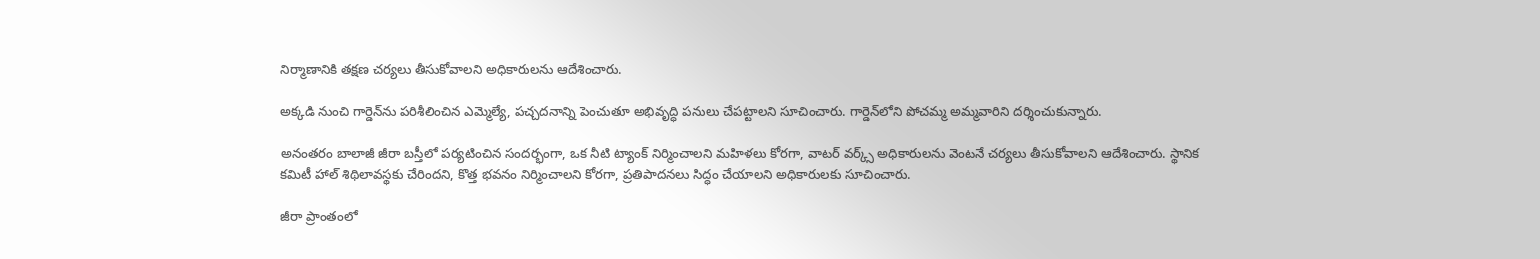నిర్మాణానికి తక్షణ చర్యలు తీసుకోవాలని అధికారులను ఆదేశించారు.

అక్కడి నుంచి గార్డెన్‌ను పరిశీలించిన ఎమ్మెల్యే, పచ్చదనాన్ని పెంచుతూ అభివృద్ధి పనులు చేపట్టాలని సూచించారు. గార్డెన్‌లోని పోచమ్మ అమ్మవారిని దర్శించుకున్నారు.

అనంతరం బాలాజీ జీరా బస్తీలో పర్యటించిన సందర్భంగా, ఒక నీటి ట్యాంక్ నిర్మించాలని మహిళలు కోరగా, వాటర్ వర్క్స్ అధికారులను వెంటనే చర్యలు తీసుకోవాలని ఆదేశించారు. స్థానిక కమిటీ హాల్ శిథిలావస్థకు చేరిందని, కొత్త భవనం నిర్మించాలని కోరగా, ప్రతిపాదనలు సిద్ధం చేయాలని అధికారులకు సూచించారు.

జీరా ప్రాంతంలో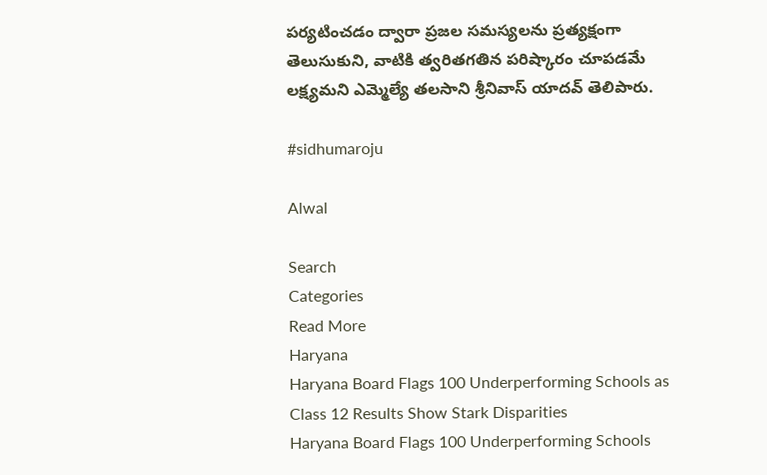పర్యటించడం ద్వారా ప్రజల సమస్యలను ప్రత్యక్షంగా తెలుసుకుని, వాటికి త్వరితగతిన పరిష్కారం చూపడమే లక్ష్యమని ఎమ్మెల్యే తలసాని శ్రీనివాస్ యాదవ్ తెలిపారు.

#sidhumaroju

Alwal

Search
Categories
Read More
Haryana
Haryana Board Flags 100 Underperforming Schools as Class 12 Results Show Stark Disparities
Haryana Board Flags 100 Underperforming Schools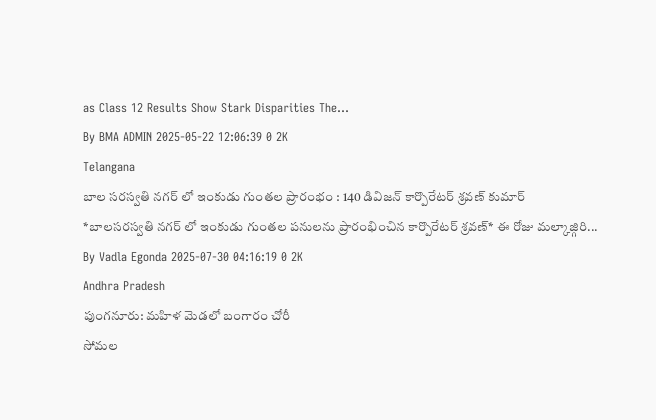as Class 12 Results Show Stark Disparities The...
By BMA ADMIN 2025-05-22 12:06:39 0 2K
Telangana
బాల సరస్వతి నగర్ లో ఇంకుడు గుంతల ప్రారంభం : 140 డివిజన్ కార్పొరేటర్ శ్రవణ్ కుమార్
*బాలసరస్వతి నగర్ లో ఇంకుడు గుంతల పనులను ప్రారంభించిన కార్పొరేటర్ శ్రవణ్* ఈ రోజు మల్కాజ్గిరి...
By Vadla Egonda 2025-07-30 04:16:19 0 2K
Andhra Pradesh
పుంగనూరు: మహిళ మెడలో బంగారం చోరీ
సోమల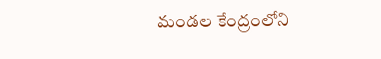మండల కేంద్రంలోని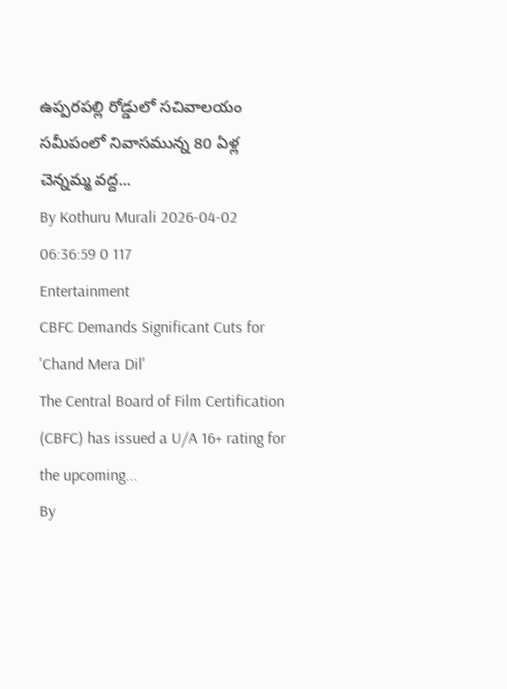ఉప్పరపల్లి రోడ్డులో సచివాలయం సమీపంలో నివాసమున్న 80 ఏళ్ల చెన్నమ్మ వద్ద...
By Kothuru Murali 2026-04-02 06:36:59 0 117
Entertainment
CBFC Demands Significant Cuts for 'Chand Mera Dil'
The Central Board of Film Certification (CBFC) has issued a U/A 16+ rating for the upcoming...
By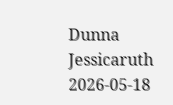Dunna Jessicaruth 2026-05-18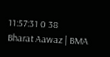11:57:31 0 38
Bharat Aawaz | BMA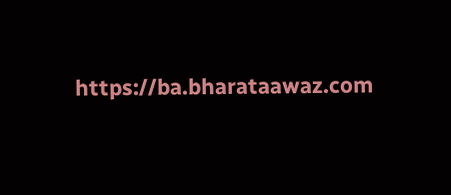https://ba.bharataawaz.com